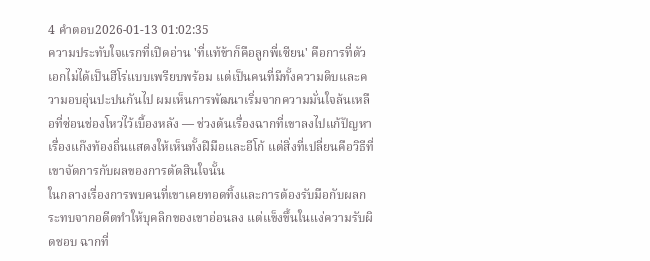4 คำตอบ2026-01-13 01:02:35
ความประทับใจแรกที่เปิดอ่าน 'ที่แท้ข้าก็คือลูกพี่เซียน' คือการที่ตัวเอกไม่ได้เป็นฮีโร่แบบเพรียบพร้อม แต่เป็นคนที่มีทั้งความดิบและความอบอุ่นปะปนกันไป ผมเห็นการพัฒนาเริ่มจากความมั่นใจล้นเหลือที่ซ่อนช่องโหว่ไว้เบื้องหลัง — ช่วงต้นเรื่องฉากที่เขาลงไปแก้ปัญหาเรื่องแก๊งท้องถิ่นแสดงให้เห็นทั้งฝีมือและอีโก้ แต่สิ่งที่เปลี่ยนคือวิธีที่เขาจัดการกับผลของการตัดสินใจนั้น
ในกลางเรื่องการพบคนที่เขาเคยทอดทิ้งและการต้องรับมือกับผลกระทบจากอดีตทำให้บุคลิกของเขาอ่อนลง แต่แข็งขึ้นในแง่ความรับผิดชอบ ฉากที่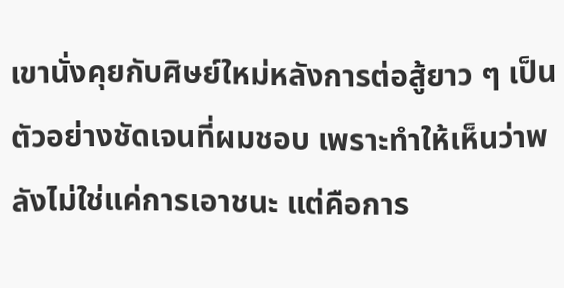เขานั่งคุยกับศิษย์ใหม่หลังการต่อสู้ยาว ๆ เป็นตัวอย่างชัดเจนที่ผมชอบ เพราะทำให้เห็นว่าพลังไม่ใช่แค่การเอาชนะ แต่คือการ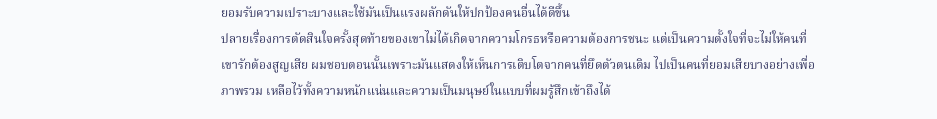ยอมรับความเปราะบางและใช้มันเป็นแรงผลักดันให้ปกป้องคนอื่นได้ดีขึ้น
ปลายเรื่องการตัดสินใจครั้งสุดท้ายของเขาไม่ได้เกิดจากความโกรธหรือความต้องการชนะ แต่เป็นความตั้งใจที่จะไม่ให้คนที่เขารักต้องสูญเสีย ผมชอบตอนนั้นเพราะมันแสดงให้เห็นการเติบโตจากคนที่ยึดตัวตนเดิม ไปเป็นคนที่ยอมเสียบางอย่างเพื่อภาพรวม เหลือไว้ทั้งความหนักแน่นและความเป็นมนุษย์ในแบบที่ผมรู้สึกเข้าถึงได้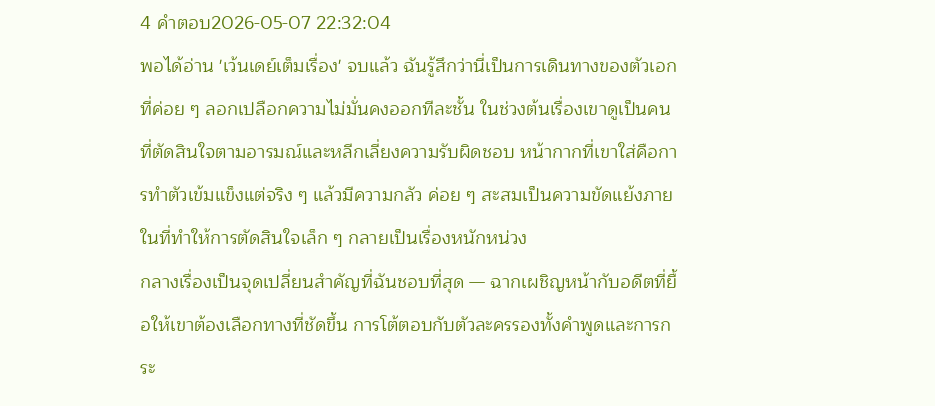4 คำตอบ2026-05-07 22:32:04
พอได้อ่าน 'เว้นเดย์เต็มเรื่อง' จบแล้ว ฉันรู้สึกว่านี่เป็นการเดินทางของตัวเอกที่ค่อย ๆ ลอกเปลือกความไม่มั่นคงออกทีละชั้น ในช่วงต้นเรื่องเขาดูเป็นคนที่ตัดสินใจตามอารมณ์และหลีกเลี่ยงความรับผิดชอบ หน้ากากที่เขาใส่คือการทำตัวเข้มแข็งแต่จริง ๆ แล้วมีความกลัว ค่อย ๆ สะสมเป็นความขัดแย้งภายในที่ทำให้การตัดสินใจเล็ก ๆ กลายเป็นเรื่องหนักหน่วง
กลางเรื่องเป็นจุดเปลี่ยนสำคัญที่ฉันชอบที่สุด — ฉากเผชิญหน้ากับอดีตที่ยื้อให้เขาต้องเลือกทางที่ชัดขึ้น การโต้ตอบกับตัวละครรองทั้งคำพูดและการกระ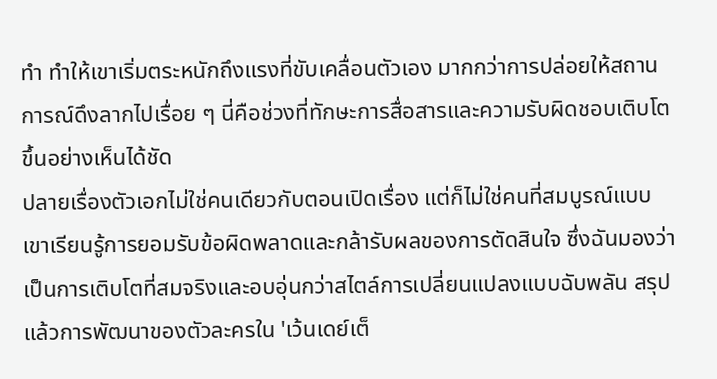ทำ ทำให้เขาเริ่มตระหนักถึงแรงที่ขับเคลื่อนตัวเอง มากกว่าการปล่อยให้สถานการณ์ดึงลากไปเรื่อย ๆ นี่คือช่วงที่ทักษะการสื่อสารและความรับผิดชอบเติบโตขึ้นอย่างเห็นได้ชัด
ปลายเรื่องตัวเอกไม่ใช่คนเดียวกับตอนเปิดเรื่อง แต่ก็ไม่ใช่คนที่สมบูรณ์แบบ เขาเรียนรู้การยอมรับข้อผิดพลาดและกล้ารับผลของการตัดสินใจ ซึ่งฉันมองว่าเป็นการเติบโตที่สมจริงและอบอุ่นกว่าสไตล์การเปลี่ยนแปลงแบบฉับพลัน สรุปแล้วการพัฒนาของตัวละครใน 'เว้นเดย์เต็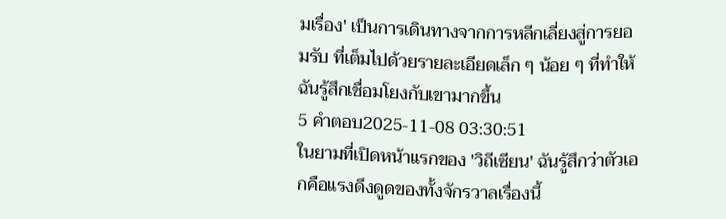มเรื่อง' เป็นการเดินทางจากการหลีกเลี่ยงสู่การยอมรับ ที่เต็มไปด้วยรายละเอียดเล็ก ๆ น้อย ๆ ที่ทำให้ฉันรู้สึกเชื่อมโยงกับเขามากขึ้น
5 คำตอบ2025-11-08 03:30:51
ในยามที่เปิดหน้าแรกของ 'วิถีเซียน' ฉันรู้สึกว่าตัวเอกคือแรงดึงดูดของทั้งจักรวาลเรื่องนี้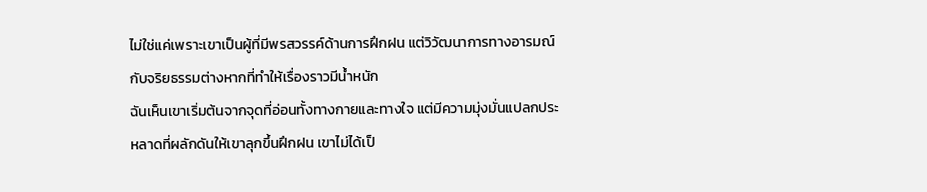ไม่ใช่แค่เพราะเขาเป็นผู้ที่มีพรสวรรค์ด้านการฝึกฝน แต่วิวัฒนาการทางอารมณ์กับจริยธรรมต่างหากที่ทำให้เรื่องราวมีน้ำหนัก
ฉันเห็นเขาเริ่มต้นจากจุดที่อ่อนทั้งทางกายและทางใจ แต่มีความมุ่งมั่นแปลกประหลาดที่ผลักดันให้เขาลุกขึ้นฝึกฝน เขาไม่ได้เป็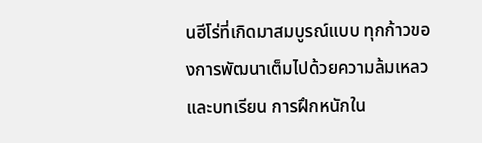นฮีโร่ที่เกิดมาสมบูรณ์แบบ ทุกก้าวของการพัฒนาเต็มไปด้วยความล้มเหลวและบทเรียน การฝึกหนักใน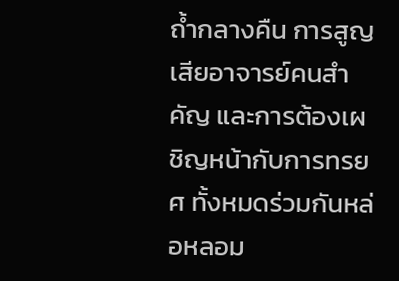ถ้ำกลางคืน การสูญเสียอาจารย์คนสำคัญ และการต้องเผชิญหน้ากับการทรยศ ทั้งหมดร่วมกันหล่อหลอม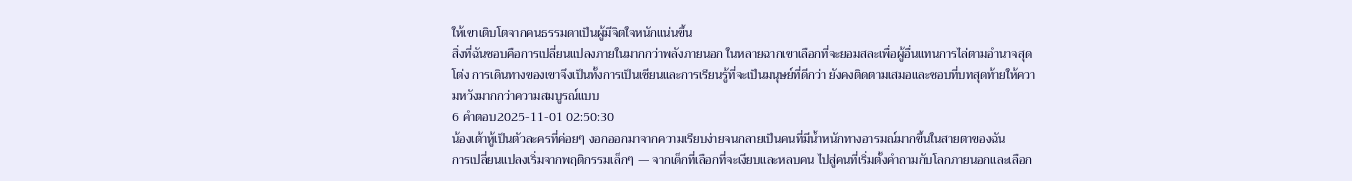ให้เขาเติบโตจากคนธรรมดาเป็นผู้มีจิตใจหนักแน่นขึ้น
สิ่งที่ฉันชอบคือการเปลี่ยนแปลงภายในมากกว่าพลังภายนอก ในหลายฉากเขาเลือกที่จะยอมสละเพื่อผู้อื่นแทนการไล่ตามอำนาจสุดโต่ง การเดินทางของเขาจึงเป็นทั้งการเป็นเซียนและการเรียนรู้ที่จะเป็นมนุษย์ที่ดีกว่า ยังคงติดตามเสมอและชอบที่บทสุดท้ายให้ความหวังมากกว่าความสมบูรณ์แบบ
6 คำตอบ2025-11-01 02:50:30
น้องเต้าหู้เป็นตัวละครที่ค่อยๆ งอกออกมาจากความเรียบง่ายจนกลายเป็นคนที่มีน้ำหนักทางอารมณ์มากขึ้นในสายตาของฉัน
การเปลี่ยนแปลงเริ่มจากพฤติกรรมเล็กๆ — จากเด็กที่เลือกที่จะเงียบและหลบคน ไปสู่คนที่เริ่มตั้งคำถามกับโลกภายนอกและเลือก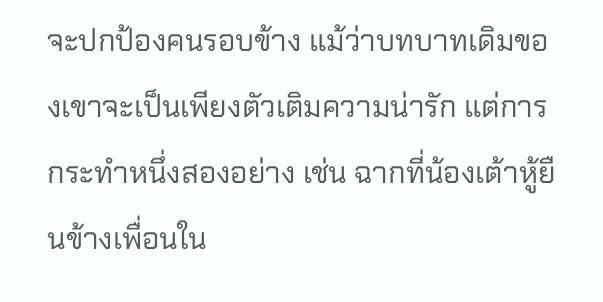จะปกป้องคนรอบข้าง แม้ว่าบทบาทเดิมของเขาจะเป็นเพียงตัวเติมความน่ารัก แต่การกระทำหนึ่งสองอย่าง เช่น ฉากที่น้องเต้าหู้ยืนข้างเพื่อนใน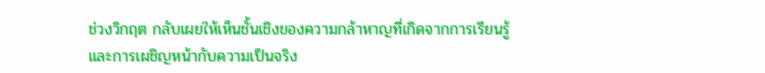ช่วงวิกฤต กลับเผยให้เห็นชั้นเชิงของความกล้าหาญที่เกิดจากการเรียนรู้และการเผชิญหน้ากับความเป็นจริง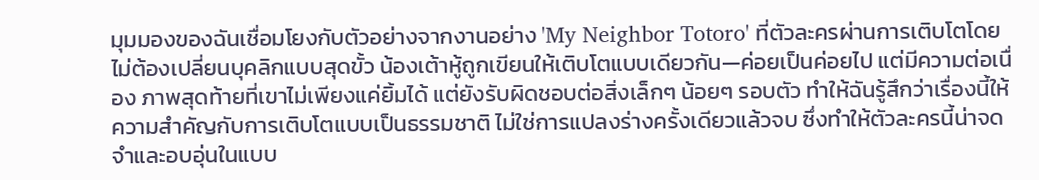มุมมองของฉันเชื่อมโยงกับตัวอย่างจากงานอย่าง 'My Neighbor Totoro' ที่ตัวละครผ่านการเติบโตโดยไม่ต้องเปลี่ยนบุคลิกแบบสุดขั้ว น้องเต้าหู้ถูกเขียนให้เติบโตแบบเดียวกัน—ค่อยเป็นค่อยไป แต่มีความต่อเนื่อง ภาพสุดท้ายที่เขาไม่เพียงแค่ยิ้มได้ แต่ยังรับผิดชอบต่อสิ่งเล็กๆ น้อยๆ รอบตัว ทำให้ฉันรู้สึกว่าเรื่องนี้ให้ความสำคัญกับการเติบโตแบบเป็นธรรมชาติ ไม่ใช่การแปลงร่างครั้งเดียวแล้วจบ ซึ่งทำให้ตัวละครนี้น่าจดจำและอบอุ่นในแบบ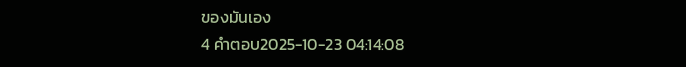ของมันเอง
4 คำตอบ2025-10-23 04:14:08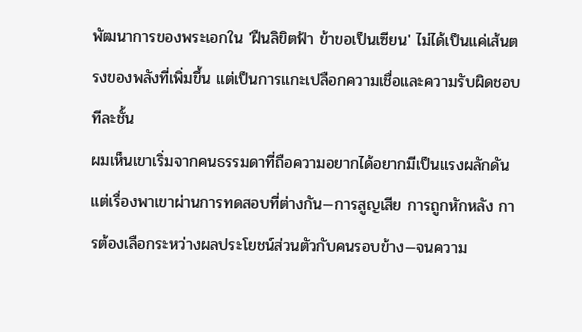พัฒนาการของพระเอกใน 'ฝืนลิขิตฟ้า ข้าขอเป็นเซียน' ไม่ได้เป็นแค่เส้นตรงของพลังที่เพิ่มขึ้น แต่เป็นการแกะเปลือกความเชื่อและความรับผิดชอบทีละชั้น
ผมเห็นเขาเริ่มจากคนธรรมดาที่ถือความอยากได้อยากมีเป็นแรงผลักดัน แต่เรื่องพาเขาผ่านการทดสอบที่ต่างกัน—การสูญเสีย การถูกหักหลัง การต้องเลือกระหว่างผลประโยชน์ส่วนตัวกับคนรอบข้าง—จนความ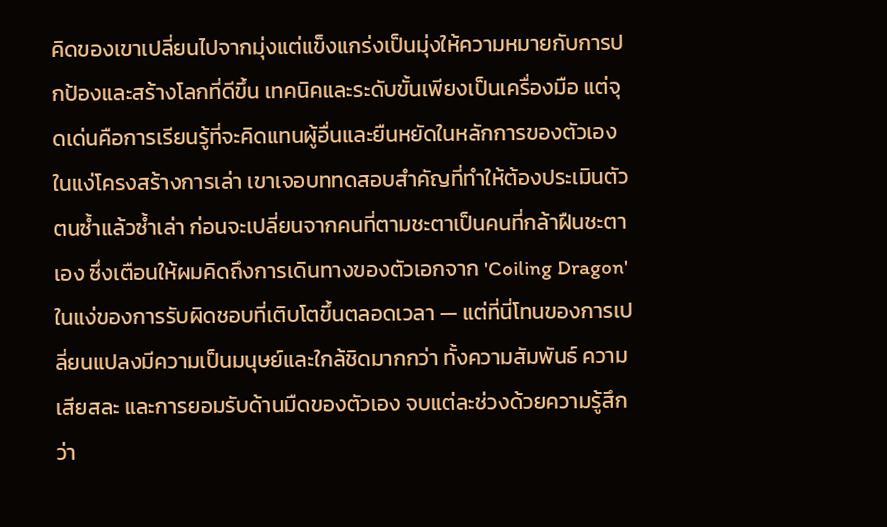คิดของเขาเปลี่ยนไปจากมุ่งแต่แข็งแกร่งเป็นมุ่งให้ความหมายกับการปกป้องและสร้างโลกที่ดีขึ้น เทคนิคและระดับขั้นเพียงเป็นเครื่องมือ แต่จุดเด่นคือการเรียนรู้ที่จะคิดแทนผู้อื่นและยืนหยัดในหลักการของตัวเอง
ในแง่โครงสร้างการเล่า เขาเจอบททดสอบสำคัญที่ทำให้ต้องประเมินตัวตนซ้ำแล้วซ้ำเล่า ก่อนจะเปลี่ยนจากคนที่ตามชะตาเป็นคนที่กล้าฝืนชะตาเอง ซึ่งเตือนให้ผมคิดถึงการเดินทางของตัวเอกจาก 'Coiling Dragon' ในแง่ของการรับผิดชอบที่เติบโตขึ้นตลอดเวลา — แต่ที่นี่โทนของการเปลี่ยนแปลงมีความเป็นมนุษย์และใกล้ชิดมากกว่า ทั้งความสัมพันธ์ ความเสียสละ และการยอมรับด้านมืดของตัวเอง จบแต่ละช่วงด้วยความรู้สึกว่า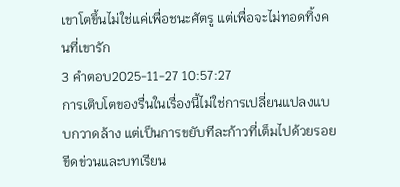เขาโตขึ้นไม่ใช่แค่เพื่อชนะศัตรู แต่เพื่อจะไม่ทอดทิ้งคนที่เขารัก
3 คำตอบ2025-11-27 10:57:27
การเติบโตของรื่นในเรื่องนี้ไม่ใช่การเปลี่ยนแปลงแบบกวาดล้าง แต่เป็นการขยับทีละก้าวที่เต็มไปด้วยรอยขีดข่วนและบทเรียน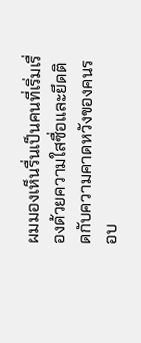ผมมองเห็นรื่นเป็นคนที่เริ่มเรื่องด้วยความใสซื่อและยึดติดกับความคาดหวังของคนรอบ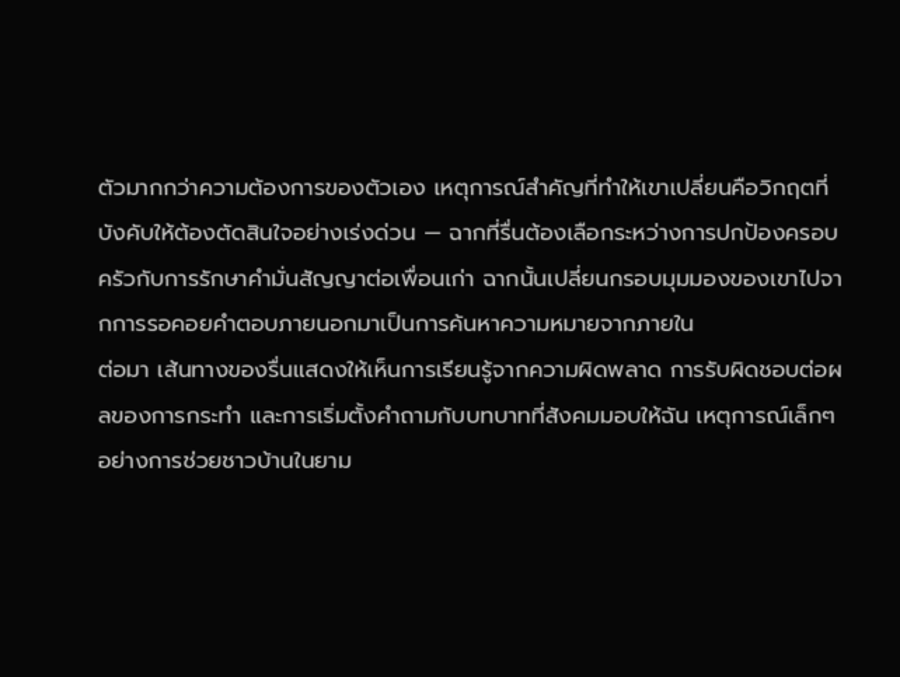ตัวมากกว่าความต้องการของตัวเอง เหตุการณ์สำคัญที่ทำให้เขาเปลี่ยนคือวิกฤตที่บังคับให้ต้องตัดสินใจอย่างเร่งด่วน — ฉากที่รื่นต้องเลือกระหว่างการปกป้องครอบครัวกับการรักษาคำมั่นสัญญาต่อเพื่อนเก่า ฉากนั้นเปลี่ยนกรอบมุมมองของเขาไปจากการรอคอยคำตอบภายนอกมาเป็นการค้นหาความหมายจากภายใน
ต่อมา เส้นทางของรื่นแสดงให้เห็นการเรียนรู้จากความผิดพลาด การรับผิดชอบต่อผลของการกระทำ และการเริ่มตั้งคำถามกับบทบาทที่สังคมมอบให้ฉัน เหตุการณ์เล็กๆ อย่างการช่วยชาวบ้านในยาม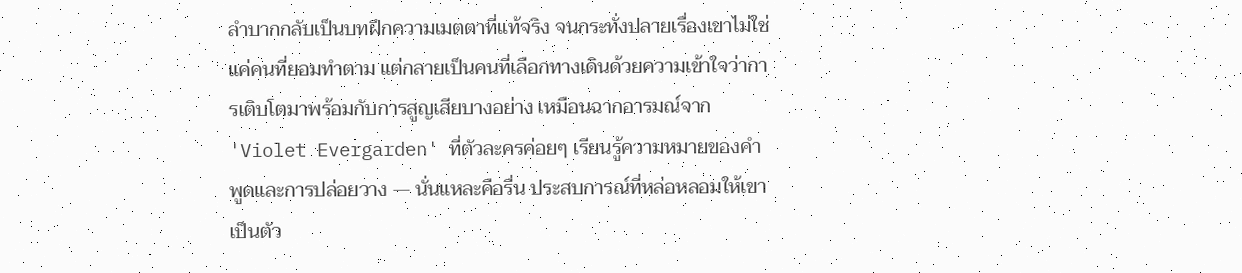ลำบากกลับเป็นบทฝึกความเมตตาที่แท้จริง จนกระทั่งปลายเรื่องเขาไม่ใช่แค่คนที่ยอมทำตาม แต่กลายเป็นคนที่เลือกทางเดินด้วยความเข้าใจว่าการเติบโตมาพร้อมกับการสูญเสียบางอย่าง เหมือนฉากอารมณ์จาก 'Violet Evergarden' ที่ตัวละครค่อยๆ เรียนรู้ความหมายของคำพูดและการปล่อยวาง — นั่นแหละคือรื่น ประสบการณ์ที่หล่อหลอมให้เขาเป็นตัว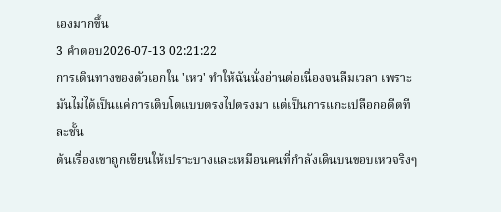เองมากขึ้น
3 คำตอบ2026-07-13 02:21:22
การเดินทางของตัวเอกใน 'เหว' ทำให้ฉันนั่งอ่านต่อเนื่องจนลืมเวลา เพราะมันไม่ได้เป็นแค่การเติบโตแบบตรงไปตรงมา แต่เป็นการแกะเปลือกอดีตทีละชั้น
ต้นเรื่องเขาถูกเขียนให้เปราะบางและเหมือนคนที่กำลังเดินบนขอบเหวจริงๆ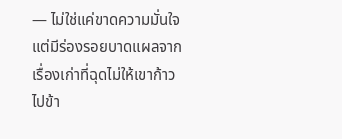— ไม่ใช่แค่ขาดความมั่นใจ แต่มีร่องรอยบาดแผลจากเรื่องเก่าที่ฉุดไม่ให้เขาก้าวไปข้า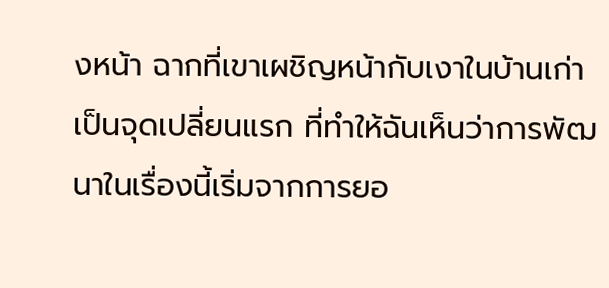งหน้า ฉากที่เขาเผชิญหน้ากับเงาในบ้านเก่าเป็นจุดเปลี่ยนแรก ที่ทำให้ฉันเห็นว่าการพัฒนาในเรื่องนี้เริ่มจากการยอ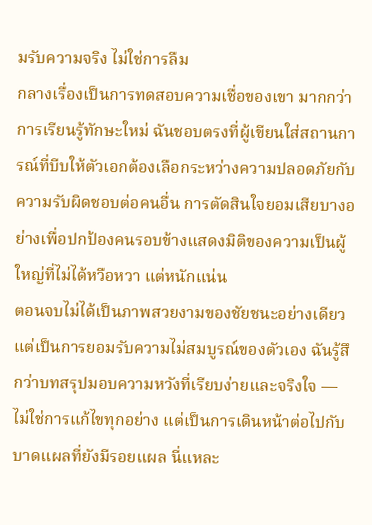มรับความจริง ไม่ใช่การลืม
กลางเรื่องเป็นการทดสอบความเชื่อของเขา มากกว่าการเรียนรู้ทักษะใหม่ ฉันชอบตรงที่ผู้เขียนใส่สถานการณ์ที่บีบให้ตัวเอกต้องเลือกระหว่างความปลอดภัยกับความรับผิดชอบต่อคนอื่น การตัดสินใจยอมเสียบางอย่างเพื่อปกป้องคนรอบข้างแสดงมิติของความเป็นผู้ใหญ่ที่ไม่ได้หวือหวา แต่หนักแน่น
ตอนจบไม่ได้เป็นภาพสวยงามของชัยชนะอย่างเดียว แต่เป็นการยอมรับความไม่สมบูรณ์ของตัวเอง ฉันรู้สึกว่าบทสรุปมอบความหวังที่เรียบง่ายและจริงใจ — ไม่ใช่การแก้ไขทุกอย่าง แต่เป็นการเดินหน้าต่อไปกับบาดแผลที่ยังมีรอยแผล นี่แหละ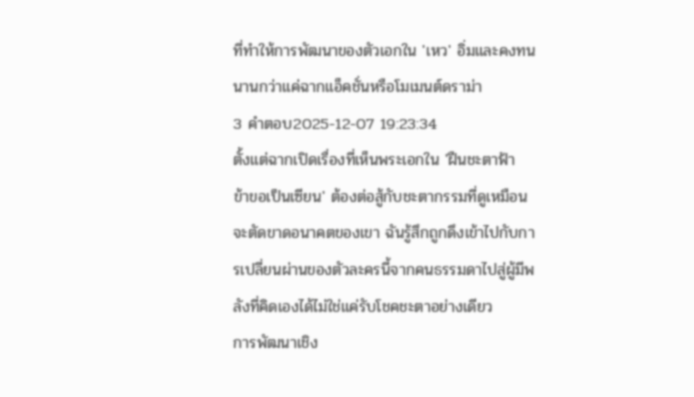ที่ทำให้การพัฒนาของตัวเอกใน 'เหว' อิ่มและคงทนนานกว่าแค่ฉากแอ็คชั่นหรือโมเมนต์ดราม่า
3 คำตอบ2025-12-07 19:23:34
ตั้งแต่ฉากเปิดเรื่องที่เห็นพระเอกใน 'ฝืนชะตาฟ้า ข้าขอเป็นเซียน' ต้องต่อสู้กับชะตากรรมที่ดูเหมือนจะตัดขาดอนาคตของเขา ฉันรู้สึกถูกดึงเข้าไปกับการเปลี่ยนผ่านของตัวละครนี้จากคนธรรมดาไปสู่ผู้มีพลังที่คิดเองได้ไม่ใช่แค่รับโชคชะตาอย่างเดียว
การพัฒนาเชิง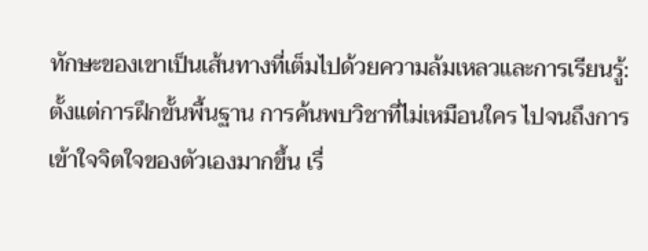ทักษะของเขาเป็นเส้นทางที่เต็มไปด้วยความล้มเหลวและการเรียนรู้: ตั้งแต่การฝึกขั้นพื้นฐาน การค้นพบวิชาที่ไม่เหมือนใคร ไปจนถึงการเข้าใจจิตใจของตัวเองมากขึ้น เรื่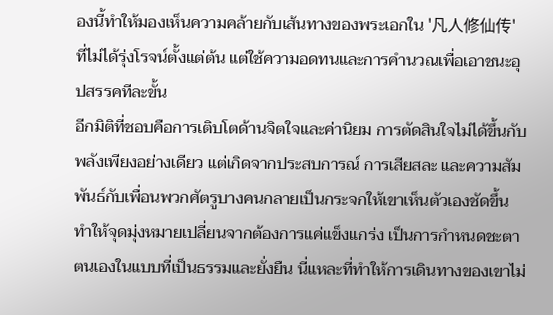องนี้ทำให้มองเห็นความคล้ายกับเส้นทางของพระเอกใน '凡人修仙传' ที่ไม่ได้รุ่งโรจน์ตั้งแต่ต้น แต่ใช้ความอดทนและการคำนวณเพื่อเอาชนะอุปสรรคทีละขั้น
อีกมิติที่ชอบคือการเติบโตด้านจิตใจและค่านิยม การตัดสินใจไม่ได้ขึ้นกับพลังเพียงอย่างเดียว แต่เกิดจากประสบการณ์ การเสียสละ และความสัมพันธ์กับเพื่อนพวกศัตรูบางคนกลายเป็นกระจกให้เขาเห็นตัวเองชัดขึ้น ทำให้จุดมุ่งหมายเปลี่ยนจากต้องการแค่แข็งแกร่ง เป็นการกำหนดชะตาตนเองในแบบที่เป็นธรรมและยั่งยืน นี่แหละที่ทำให้การเดินทางของเขาไม่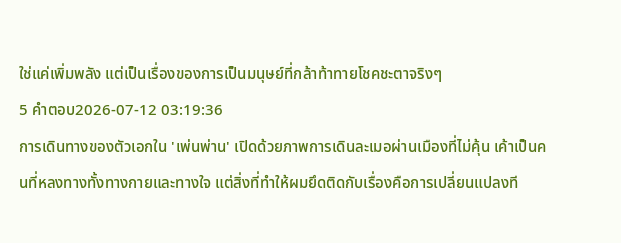ใช่แค่เพิ่มพลัง แต่เป็นเรื่องของการเป็นมนุษย์ที่กล้าท้าทายโชคชะตาจริงๆ
5 คำตอบ2026-07-12 03:19:36
การเดินทางของตัวเอกใน 'เพ่นพ่าน' เปิดด้วยภาพการเดินละเมอผ่านเมืองที่ไม่คุ้น เค้าเป็นคนที่หลงทางทั้งทางกายและทางใจ แต่สิ่งที่ทำให้ผมยึดติดกับเรื่องคือการเปลี่ยนแปลงที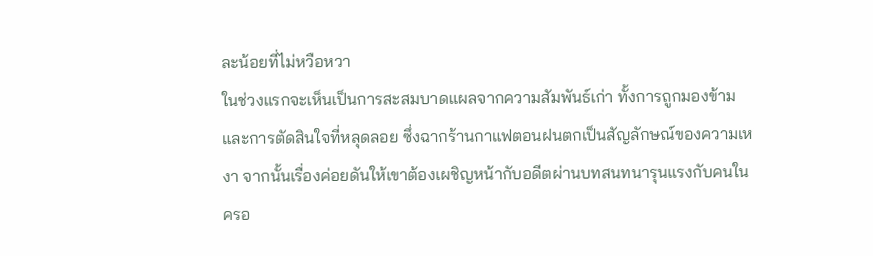ละน้อยที่ไม่หวือหวา
ในช่วงแรกจะเห็นเป็นการสะสมบาดแผลจากความสัมพันธ์เก่า ทั้งการถูกมองข้ามและการตัดสินใจที่หลุดลอย ซึ่งฉากร้านกาแฟตอนฝนตกเป็นสัญลักษณ์ของความเหงา จากนั้นเรื่องค่อยดันให้เขาต้องเผชิญหน้ากับอดีตผ่านบทสนทนารุนแรงกับคนในครอ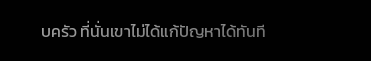บครัว ที่นั่นเขาไม่ได้แก้ปัญหาได้ทันที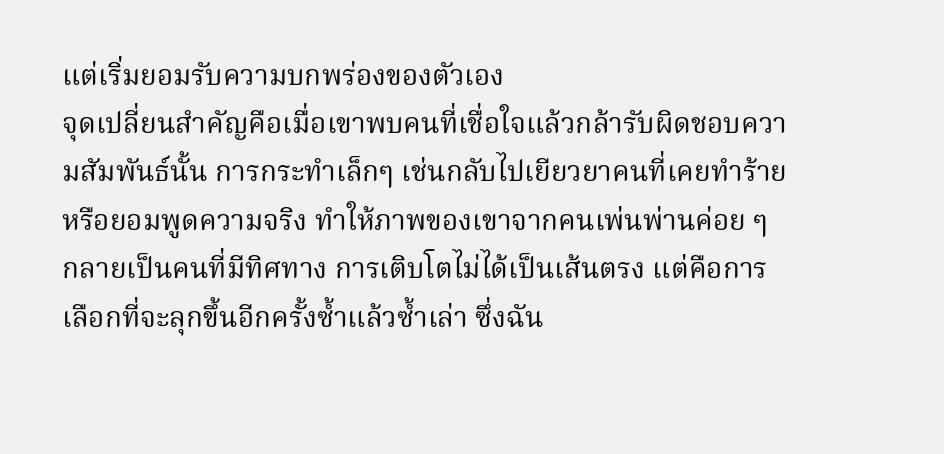แต่เริ่มยอมรับความบกพร่องของตัวเอง
จุดเปลี่ยนสำคัญคือเมื่อเขาพบคนที่เชื่อใจแล้วกล้ารับผิดชอบความสัมพันธ์นั้น การกระทำเล็กๆ เช่นกลับไปเยียวยาคนที่เคยทำร้ายหรือยอมพูดความจริง ทำให้ภาพของเขาจากคนเพ่นพ่านค่อย ๆ กลายเป็นคนที่มีทิศทาง การเติบโตไม่ได้เป็นเส้นตรง แต่คือการเลือกที่จะลุกขึ้นอีกครั้งซ้ำแล้วซ้ำเล่า ซึ่งฉัน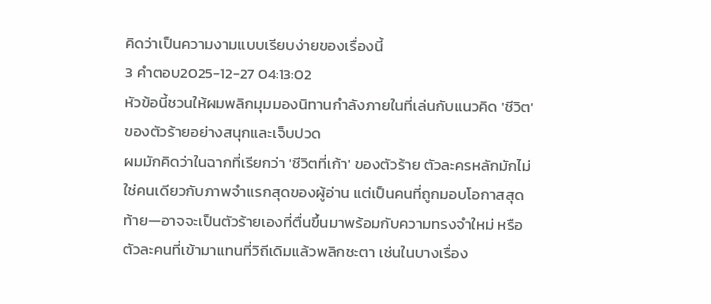คิดว่าเป็นความงามแบบเรียบง่ายของเรื่องนี้
3 คำตอบ2025-12-27 04:13:02
หัวข้อนี้ชวนให้ผมพลิกมุมมองนิทานกำลังภายในที่เล่นกับแนวคิด 'ชีวิต' ของตัวร้ายอย่างสนุกและเจ็บปวด
ผมมักคิดว่าในฉากที่เรียกว่า 'ชีวิตที่เก้า' ของตัวร้าย ตัวละครหลักมักไม่ใช่คนเดียวกับภาพจำแรกสุดของผู้อ่าน แต่เป็นคนที่ถูกมอบโอกาสสุดท้าย—อาจจะเป็นตัวร้ายเองที่ตื่นขึ้นมาพร้อมกับความทรงจำใหม่ หรือตัวละคนที่เข้ามาแทนที่วิถีเดิมแล้วพลิกชะตา เช่นในบางเรื่อง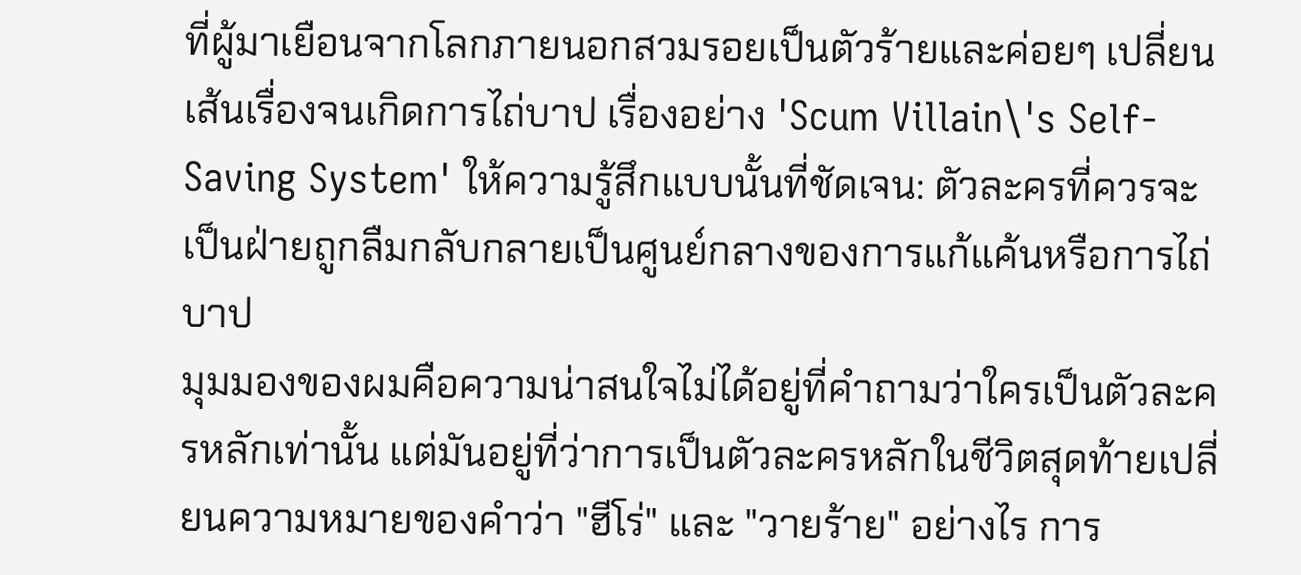ที่ผู้มาเยือนจากโลกภายนอกสวมรอยเป็นตัวร้ายและค่อยๆ เปลี่ยนเส้นเรื่องจนเกิดการไถ่บาป เรื่องอย่าง 'Scum Villain\'s Self-Saving System' ให้ความรู้สึกแบบนั้นที่ชัดเจน: ตัวละครที่ควรจะเป็นฝ่ายถูกลืมกลับกลายเป็นศูนย์กลางของการแก้แค้นหรือการไถ่บาป
มุมมองของผมคือความน่าสนใจไม่ได้อยู่ที่คำถามว่าใครเป็นตัวละครหลักเท่านั้น แต่มันอยู่ที่ว่าการเป็นตัวละครหลักในชีวิตสุดท้ายเปลี่ยนความหมายของคำว่า "ฮีโร่" และ "วายร้าย" อย่างไร การ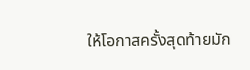ให้โอกาสครั้งสุดท้ายมัก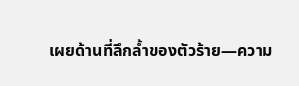เผยด้านที่ลึกล้ำของตัวร้าย—ความ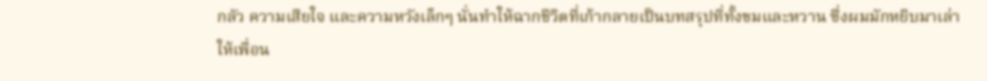กลัว ความเสียใจ และความหวังเล็กๆ นั่นทำให้ฉากชีวิตที่เก้ากลายเป็นบทสรุปที่ทั้งขมและหวาน ซึ่งผมมักหยิบมาเล่าให้เพื่อน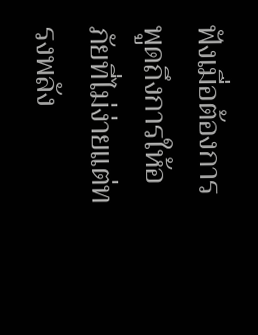ฟังเมื่อต้องการพูดถึงการให้อภัยที่ไม่ง่ายแต่ทรงพลัง